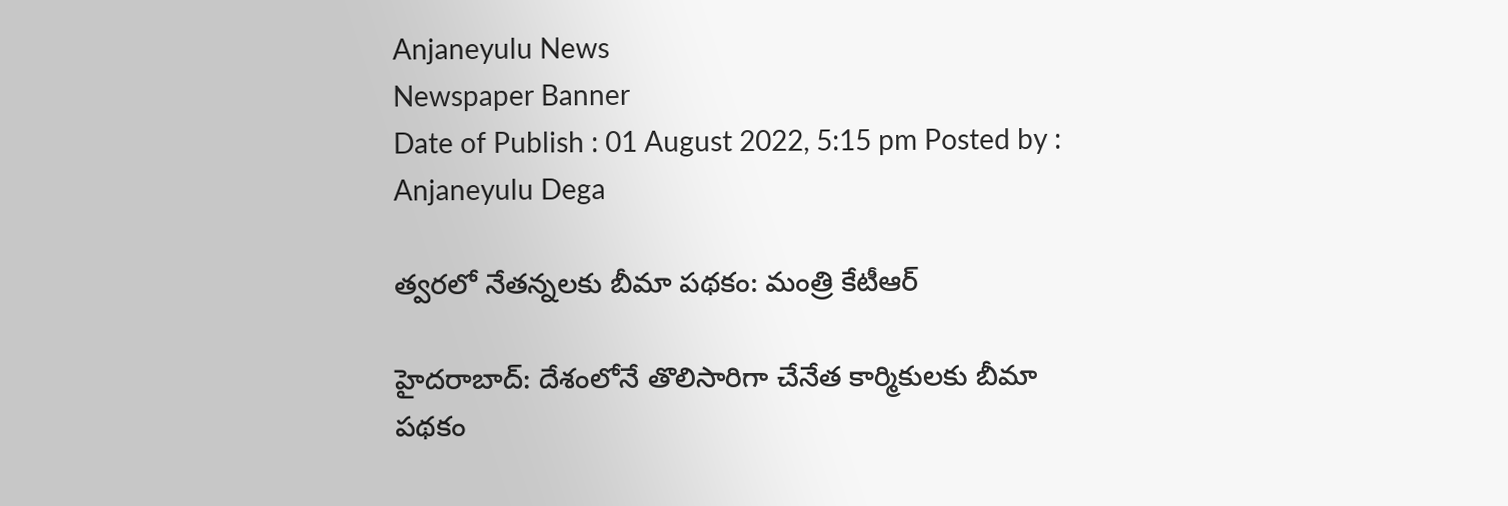Anjaneyulu News
Newspaper Banner
Date of Publish : 01 August 2022, 5:15 pm Posted by : Anjaneyulu Dega

త్వరలో నేతన్నలకు బీమా పథకం: మంత్రి కేటీఆర్

హైదరాబాద్: దేశంలోనే తొలిసారిగా చేనేత కార్మికులకు బీమా పథకం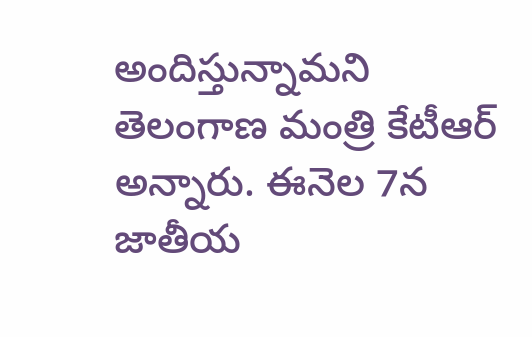అందిస్తున్నామని తెలంగాణ మంత్రి కేటీఆర్ అన్నారు. ఈనెల 7న జాతీయ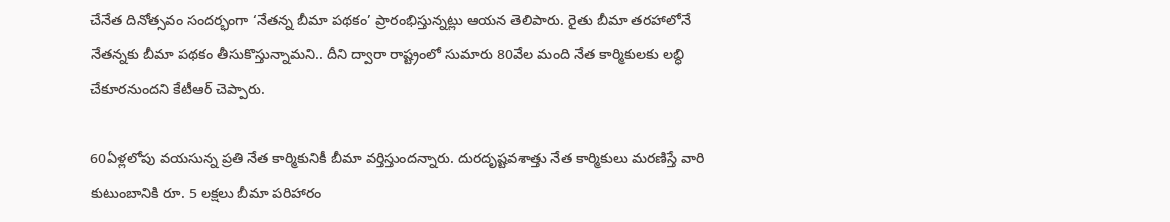చేనేత దినోత్సవం సందర్భంగా ‘నేతన్న బీమా పథకం’ ప్రారంభిస్తున్నట్లు ఆయన తెలిపారు. రైతు బీమా తరహాలోనే నేతన్నకు బీమా పథకం తీసుకొస్తున్నామని.. దీని ద్వారా రాష్ట్రంలో సుమారు 80వేల మంది నేత కార్మికులకు లబ్ధి చేకూరనుందని కేటీఆర్ చెప్పారు.

60ఏళ్లలోపు వయసున్న ప్రతి నేత కార్మికునికీ బీమా వర్తిస్తుందన్నారు. దురదృష్టవశాత్తు నేత కార్మికులు మరణిస్తే వారి కుటుంబానికి రూ. 5 లక్షలు బీమా పరిహారం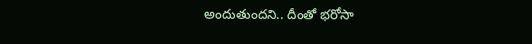అందుతుందని.. దీంతో భరోసా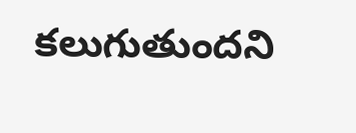కలుగుతుందని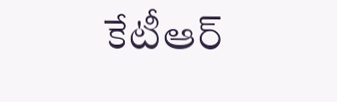కేటీఆర్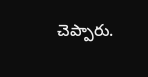చెప్పారు.